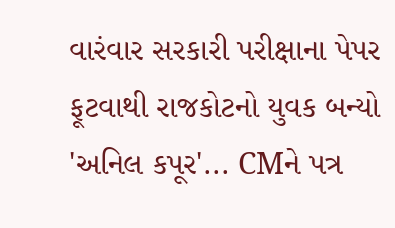વારંવાર સરકારી પરીક્ષાના પેપર ફૂટવાથી રાજકોટનો યુવક બન્યો 'અનિલ કપૂર'... CMને પત્ર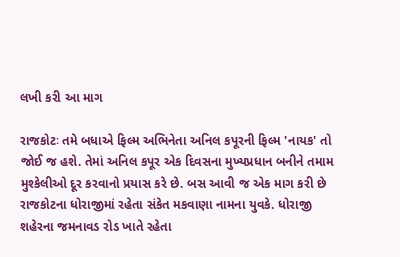લખી કરી આ માગ

રાજકોટઃ તમે બધાએ ફિલ્મ અભિનેતા અનિલ કપૂરની ફિલ્મ 'નાયક' તો જોઈ જ હશે. તેમાં અનિલ કપૂર એક દિવસના મુખ્યપ્રધાન બનીને તમામ મુશ્કેલીઓ દૂર કરવાનો પ્રયાસ કરે છે. બસ આવી જ એક માગ કરી છે રાજકોટના ધોરાજીમાં રહેતા સંકેત મકવાણા નામના યુવકે. ધોરાજી શહેરના જમનાવડ રોડ ખાતે રહેતા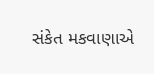સંકેત મકવાણાએ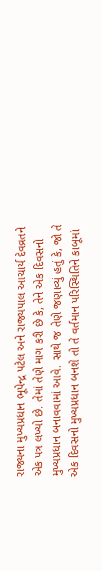રાજ્યના મુખ્યપ્રધાન ભૂપેન્દ્ર પટેલ અને રાજ્યપાલ આચાર્ય દેવવ્રતને એક પત્ર લખ્યો છે. તેમાં તેણે માગ કરી છે કે, તેને એક દિવસનો મુખ્યપ્રધાન બનાવવામાં આવે. સાથે જ તેણે જણાવ્યું હતું કે, જો તે એક દિવસનો મુખ્યપ્રધાન બનશે તો તે વર્તમાન પરિસ્થિતિને કાબૂમાં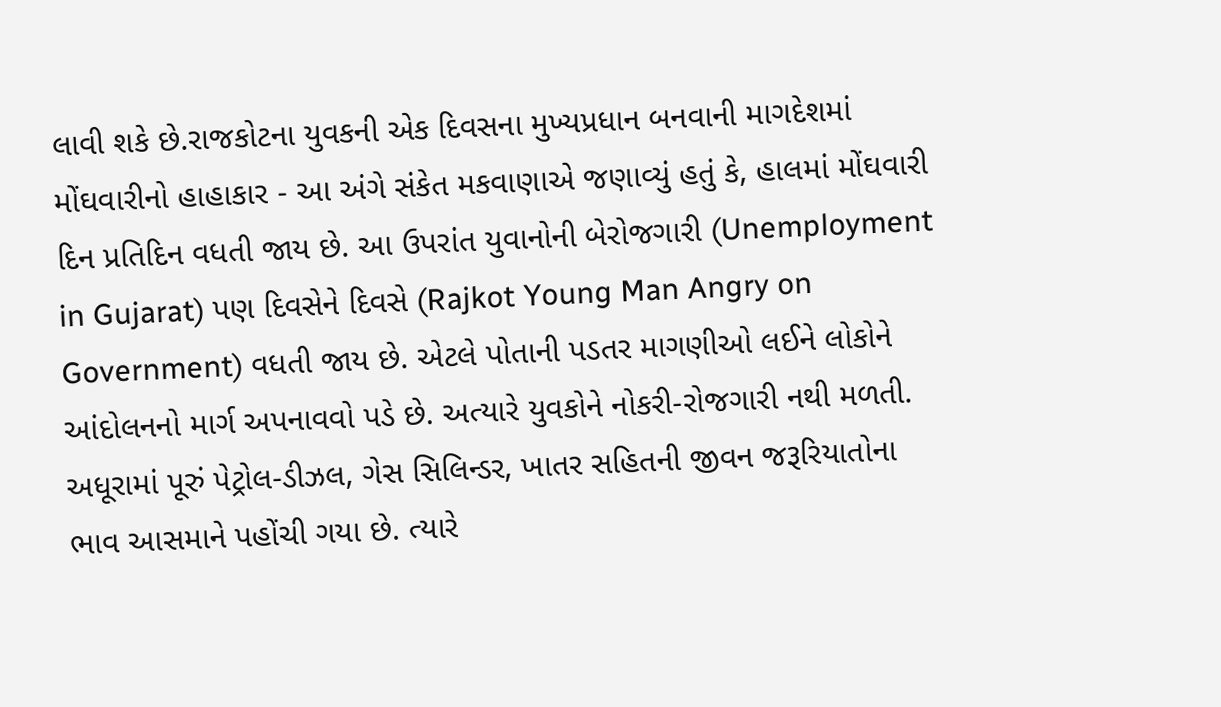લાવી શકે છે.રાજકોટના યુવકની એક દિવસના મુખ્યપ્રધાન બનવાની માગદેશમાં મોંઘવારીનો હાહાકાર - આ અંગે સંકેત મકવાણાએ જણાવ્યું હતું કે, હાલમાં મોંઘવારી દિન પ્રતિદિન વધતી જાય છે. આ ઉપરાંત યુવાનોની બેરોજગારી (Unemployment in Gujarat) પણ દિવસેને દિવસે (Rajkot Young Man Angry on Government) વધતી જાય છે. એટલે પોતાની પડતર માગણીઓ લઈને લોકોને આંદોલનનો માર્ગ અપનાવવો પડે છે. અત્યારે યુવકોને નોકરી-રોજગારી નથી મળતી. અધૂરામાં પૂરું પેટ્રોલ-ડીઝલ, ગેસ સિલિન્ડર, ખાતર સહિતની જીવન જરૂરિયાતોના ભાવ આસમાને પહોંચી ગયા છે. ત્યારે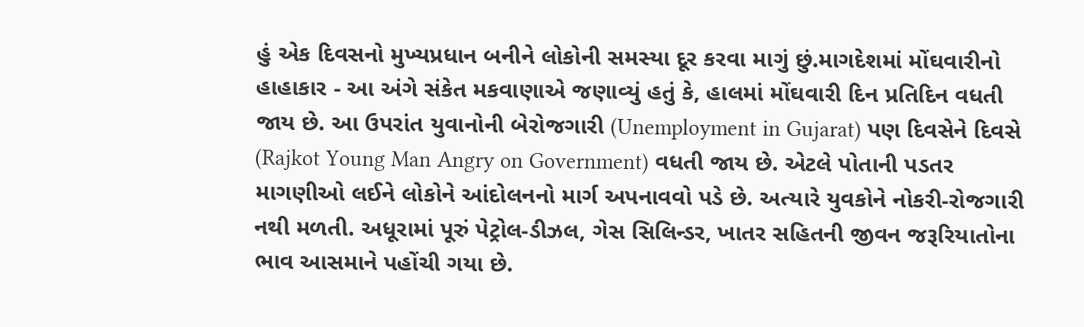હું એક દિવસનો મુખ્યપ્રધાન બનીને લોકોની સમસ્યા દૂર કરવા માગું છું.માગદેશમાં મોંઘવારીનો હાહાકાર - આ અંગે સંકેત મકવાણાએ જણાવ્યું હતું કે, હાલમાં મોંઘવારી દિન પ્રતિદિન વધતી જાય છે. આ ઉપરાંત યુવાનોની બેરોજગારી (Unemployment in Gujarat) પણ દિવસેને દિવસે (Rajkot Young Man Angry on Government) વધતી જાય છે. એટલે પોતાની પડતર માગણીઓ લઈને લોકોને આંદોલનનો માર્ગ અપનાવવો પડે છે. અત્યારે યુવકોને નોકરી-રોજગારી નથી મળતી. અધૂરામાં પૂરું પેટ્રોલ-ડીઝલ, ગેસ સિલિન્ડર, ખાતર સહિતની જીવન જરૂરિયાતોના ભાવ આસમાને પહોંચી ગયા છે.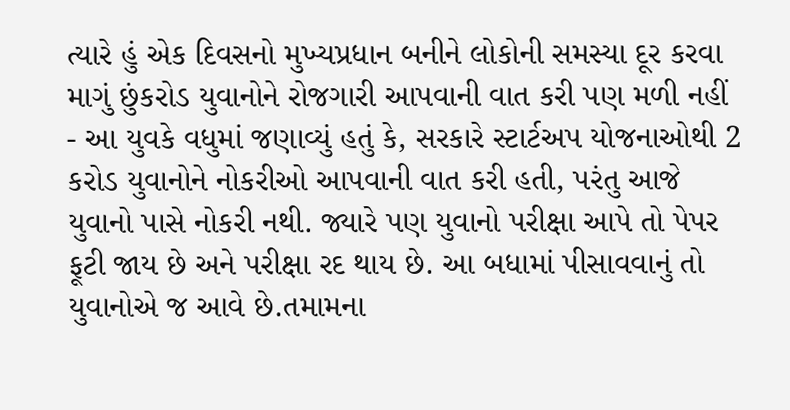ત્યારે હું એક દિવસનો મુખ્યપ્રધાન બનીને લોકોની સમસ્યા દૂર કરવા માગું છુંકરોડ યુવાનોને રોજગારી આપવાની વાત કરી પણ મળી નહીં - આ યુવકે વધુમાં જણાવ્યું હતું કે, સરકારે સ્ટાર્ટઅપ યોજનાઓથી 2 કરોડ યુવાનોને નોકરીઓ આપવાની વાત કરી હતી, પરંતુ આજે યુવાનો પાસે નોકરી નથી. જ્યારે પણ યુવાનો પરીક્ષા આપે તો પેપર ફૂટી જાય છે અને પરીક્ષા રદ થાય છે. આ બધામાં પીસાવવાનું તો યુવાનોએ જ આવે છે.તમામના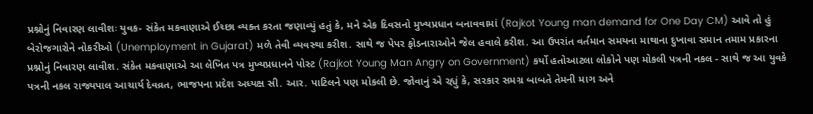પ્રશ્નોનું નિવારણ લાવીશઃ યુવક- સંકેત મકવાણાએ ઈચ્છા વ્યક્ત કરતા જણાવ્યું હતું કે, મને એક દિવસનો મુખ્યપ્રધાન બનાવવામાં (Rajkot Young man demand for One Day CM) આવે તો હું બેરોજગારોને નોકરીઓ (Unemployment in Gujarat) મળે તેવી વ્યવસ્થા કરીશ. સાથે જ પેપર ફોડનારાઓને જેલ હવાલે કરીશ. આ ઉપરાંત વર્તમાન સમયના માથાના દુખાવા સમાન તમામ પ્રકારના પ્રશ્નોનું નિવારણ લાવીશ. સંકેત મકવાણાએ આ લેખિત પત્ર મુખ્યપ્રધાનને પોસ્ટ (Rajkot Young Man Angry on Government) કર્યો હતોઆટલા લોકોને પણ મોકલી પત્રની નકલ - સાથે જ આ યુવકે પત્રની નકલ રાજ્યપાલ આચાર્ય દેવવ્રત, ભાજપના પ્રદેશ અધ્યક્ષ સી. આર. પાટિલને પણ મોકલી છે. જોવાનું એ રહ્યું કે, સરકાર સમગ્ર બાબતે તેમની માગ અને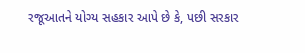રજૂઆતને યોગ્ય સહકાર આપે છે કે, પછી સરકાર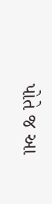પોતે જ આ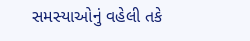સમસ્યાઓનું વહેલી તકે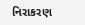નિરાકરણ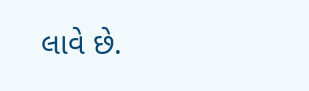લાવે છે.